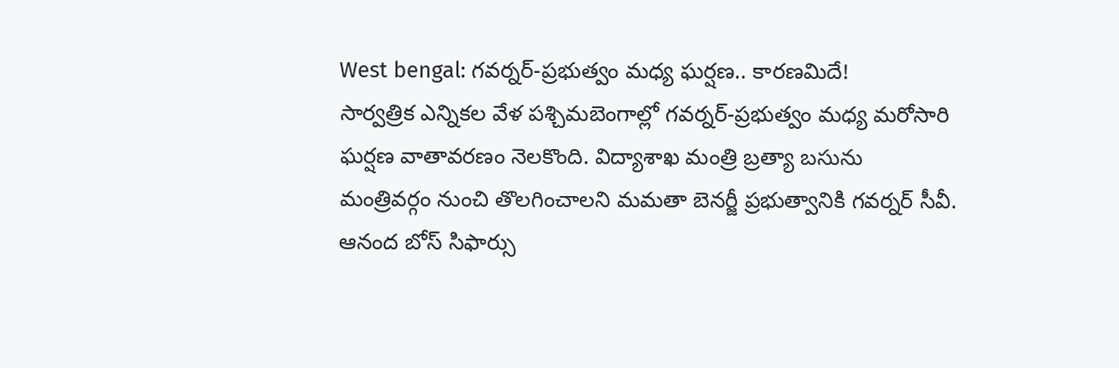West bengal: గవర్నర్-ప్రభుత్వం మధ్య ఘర్షణ.. కారణమిదే!
సార్వత్రిక ఎన్నికల వేళ పశ్చిమబెంగాల్లో గవర్నర్-ప్రభుత్వం మధ్య మరోసారి ఘర్షణ వాతావరణం నెలకొంది. విద్యాశాఖ మంత్రి బ్రత్యా బసును మంత్రివర్గం నుంచి తొలగించాలని మమతా బెనర్జీ ప్రభుత్వానికి గవర్నర్ సీవీ. ఆనంద బోస్ సిఫార్సు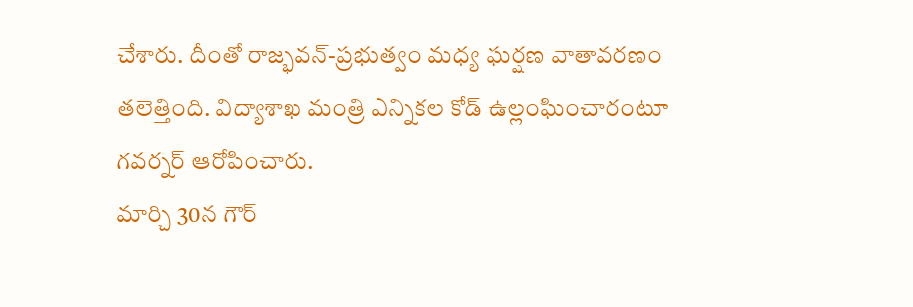చేశారు. దీంతో రాజ్భవన్-ప్రభుత్వం మధ్య ఘర్షణ వాతావరణం తలెత్తింది. విద్యాశాఖ మంత్రి ఎన్నికల కోడ్ ఉల్లంఘించారంటూ గవర్నర్ ఆరోపించారు.
మార్చి 30న గౌర్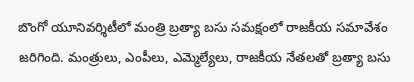బొంగో యూనివర్శిటీలో మంత్రి బ్రత్యా బసు సమక్షంలో రాజకీయ సమావేశం జరిగింది. మంత్రులు, ఎంపీలు, ఎమ్మెల్యేలు, రాజకీయ నేతలతో బ్రత్యా బసు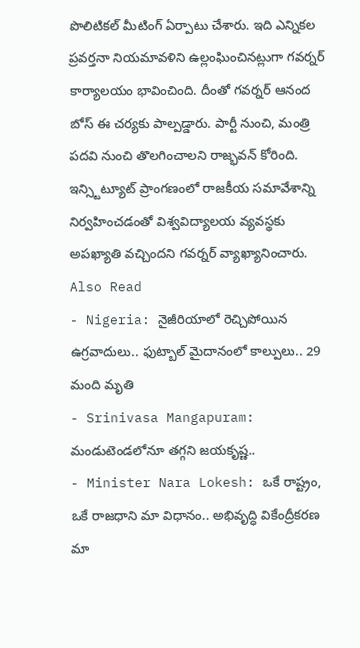పొలిటికల్ మీటింగ్ ఏర్పాటు చేశారు. ఇది ఎన్నికల ప్రవర్తనా నియమావళిని ఉల్లంఘించినట్లుగా గవర్నర్ కార్యాలయం భావించింది. దీంతో గవర్నర్ ఆనంద బోస్ ఈ చర్యకు పాల్పడ్డారు. పార్టీ నుంచి, మంత్రి పదవి నుంచి తొలగించాలని రాజ్భవన్ కోరింది. ఇన్స్టిట్యూట్ ప్రాంగణంలో రాజకీయ సమావేశాన్ని నిర్వహించడంతో విశ్వవిద్యాలయ వ్యవస్థకు అపఖ్యాతి వచ్చిందని గవర్నర్ వ్యాఖ్యానించారు.
Also Read
- Nigeria: నైజీరియాలో రెచ్చిపోయిన ఉగ్రవాదులు.. ఫుట్బాల్ మైదానంలో కాల్పులు.. 29 మంది మృతి
- Srinivasa Mangapuram: మండుటెండలోనూ తగ్గని జయకృష్ణ..
- Minister Nara Lokesh: ఒకే రాష్ట్రం, ఒకే రాజధాని మా విధానం.. అభివృద్ధి వికేంద్రీకరణ మా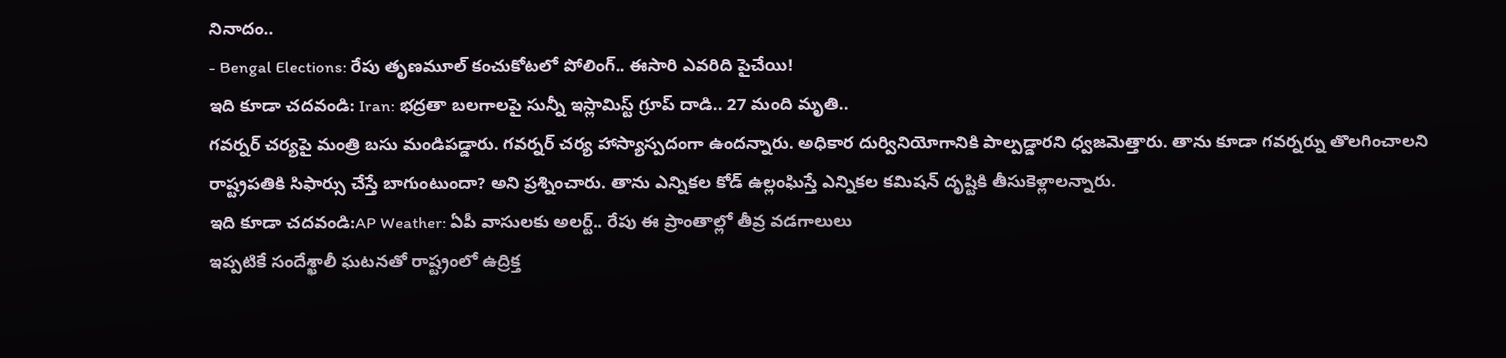నినాదం..
- Bengal Elections: రేపు తృణమూల్ కంచుకోటలో పోలింగ్.. ఈసారి ఎవరిది పైచేయి!
ఇది కూడా చదవండి: Iran: భద్రతా బలగాలపై సున్నీ ఇస్లామిస్ట్ గ్రూప్ దాడి.. 27 మంది మృతి..
గవర్నర్ చర్యపై మంత్రి బసు మండిపడ్డారు. గవర్నర్ చర్య హాస్యాస్పదంగా ఉందన్నారు. అధికార దుర్వినియోగానికి పాల్పడ్డారని ధ్వజమెత్తారు. తాను కూడా గవర్నర్ను తొలగించాలని రాష్ట్రపతికి సిఫార్సు చేస్తే బాగుంటుందా? అని ప్రశ్నించారు. తాను ఎన్నికల కోడ్ ఉల్లంఘిస్తే ఎన్నికల కమిషన్ దృష్టికి తీసుకెళ్లాలన్నారు.
ఇది కూడా చదవండి:AP Weather: ఏపీ వాసులకు అలర్ట్.. రేపు ఈ ప్రాంతాల్లో తీవ్ర వడగాలులు
ఇప్పటికే సందేశ్ఖాలీ ఘటనతో రాష్ట్రంలో ఉద్రిక్త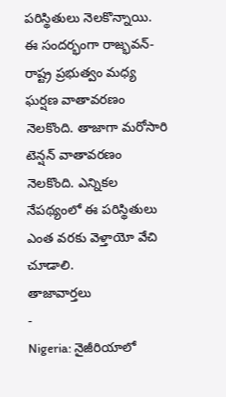పరిస్థితులు నెలకొన్నాయి. ఈ సందర్భంగా రాజ్భవన్-రాష్ట్ర ప్రభుత్వం మధ్య ఘర్షణ వాతావరణం నెలకొంది. తాజాగా మరోసారి టెన్షన్ వాతావరణం నెలకొంది. ఎన్నికల నేపథ్యంలో ఈ పరిస్థితులు ఎంత వరకు వెళ్తాయో వేచి చూడాలి.
తాజావార్తలు
-
Nigeria: నైజీరియాలో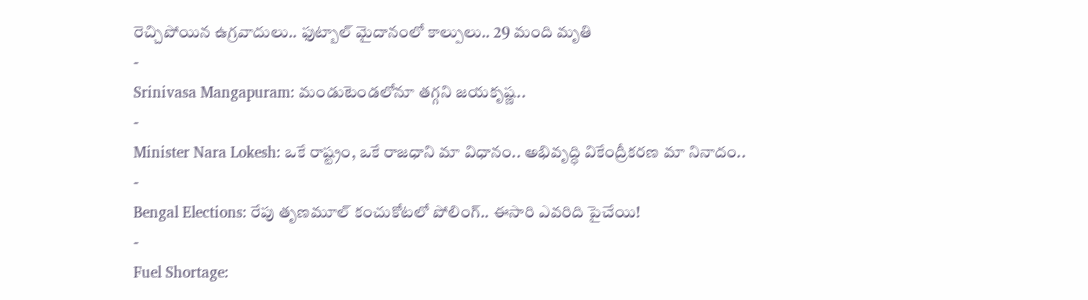రెచ్చిపోయిన ఉగ్రవాదులు.. ఫుట్బాల్ మైదానంలో కాల్పులు.. 29 మంది మృతి
-
Srinivasa Mangapuram: మండుటెండలోనూ తగ్గని జయకృష్ణ..
-
Minister Nara Lokesh: ఒకే రాష్ట్రం, ఒకే రాజధాని మా విధానం.. అభివృద్ధి వికేంద్రీకరణ మా నినాదం..
-
Bengal Elections: రేపు తృణమూల్ కంచుకోటలో పోలింగ్.. ఈసారి ఎవరిది పైచేయి!
-
Fuel Shortage: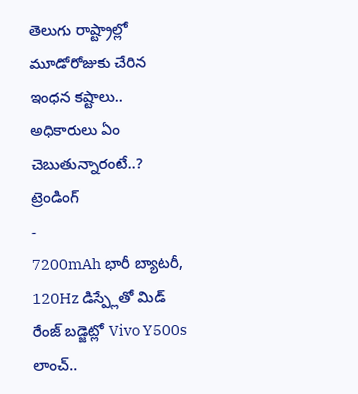తెలుగు రాష్ట్రాల్లో మూడోరోజుకు చేరిన ఇంధన కష్టాలు.. అధికారులు ఏం చెబుతున్నారంటే..?
ట్రెండింగ్
-
7200mAh భారీ బ్యాటరీ, 120Hz డిస్ప్లేతో మిడ్ రేంజ్ బడ్జెట్లో Vivo Y500s లాంచ్..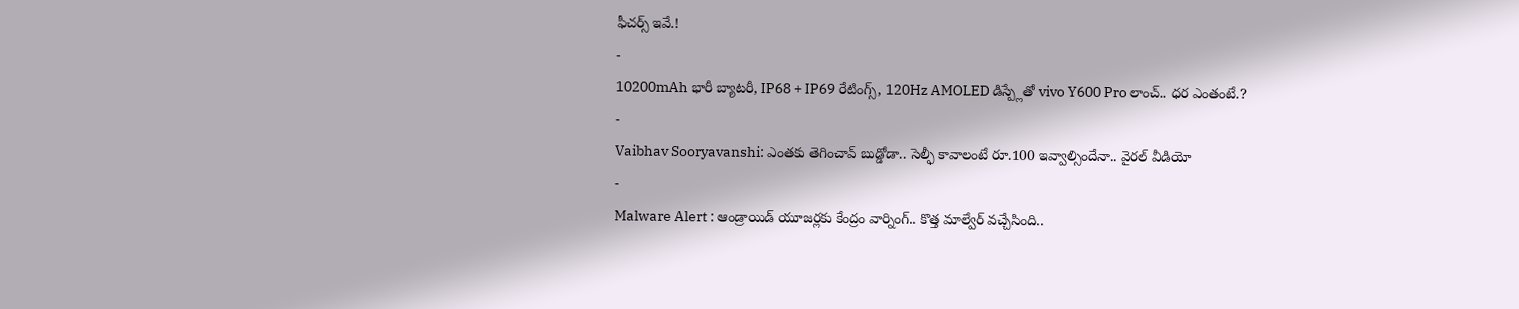ఫీచర్స్ ఇవే.!
-
10200mAh భారీ బ్యాటరీ, IP68 + IP69 రేటింగ్స్, 120Hz AMOLED డిస్ప్లేతో vivo Y600 Pro లాంచ్.. ధర ఎంతంటే.?
-
Vaibhav Sooryavanshi: ఎంతకు తెగించావ్ బుడ్డోడా.. సెల్ఫీ కావాలంటే రూ.100 ఇవ్వాల్సిందేనా.. వైరల్ వీడియో
-
Malware Alert : ఆండ్రాయిడ్ యూజర్లకు కేంద్రం వార్నింగ్.. కొత్త మాల్వేర్ వచ్చేసింది..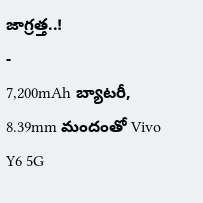జాగ్రత్త..!
-
7,200mAh బ్యాటరీ, 8.39mm మందంతో Vivo Y6 5G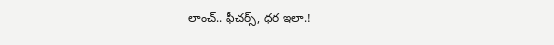లాంచ్.. ఫీచర్స్, ధర ఇలా.!